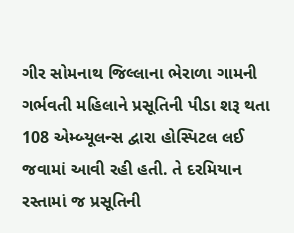ગીર સોમનાથ જિલ્લાના ભેરાળા ગામની ગર્ભવતી મહિલાને પ્રસૂતિની પીડા શરૂ થતા 108 એમ્બ્યૂલન્સ દ્વારા હોસ્પિટલ લઈ જવામાં આવી રહી હતી. તે દરમિયાન રસ્તામાં જ પ્રસૂતિની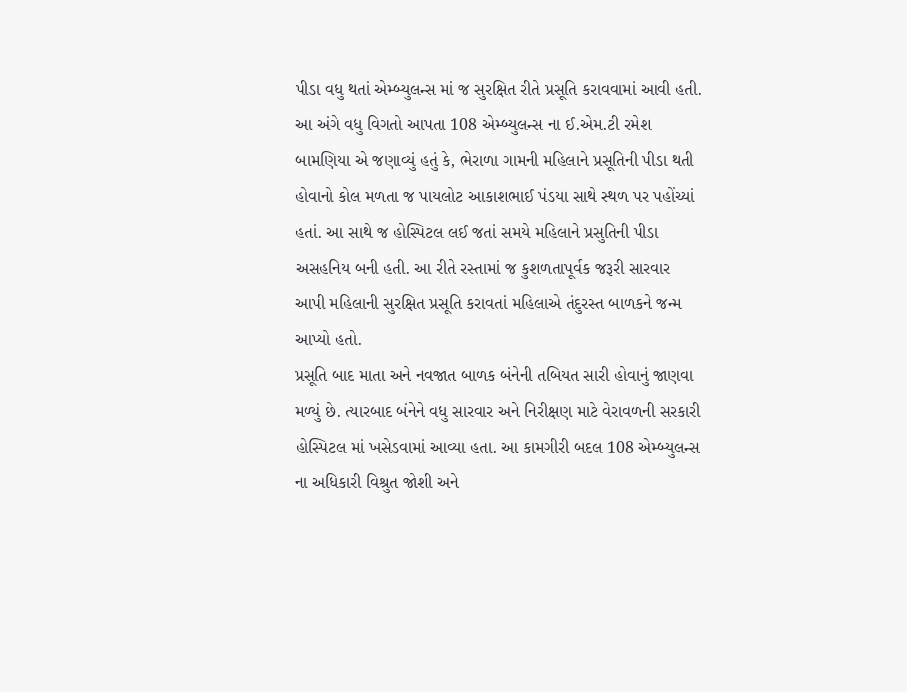પીડા વધુ થતાં એમ્બ્યુલન્સ માં જ સુરક્ષિત રીતે પ્રસૂતિ કરાવવામાં આવી હતી.
આ અંગે વધુ વિગતો આપતા 108 એમ્બ્યુલન્સ ના ઈ.એમ.ટી રમેશ બામણિયા એ જણાવ્યું હતું કે, ભેરાળા ગામની મહિલાને પ્રસૂતિની પીડા થતી હોવાનો કોલ મળતા જ પાયલોટ આકાશભાઈ પંડયા સાથે સ્થળ પર પહોંચ્યાં હતાં. આ સાથે જ હોસ્પિટલ લઈ જતાં સમયે મહિલાને પ્રસુતિની પીડા અસહનિય બની હતી. આ રીતે રસ્તામાં જ કુશળતાપૂર્વક જરૂરી સારવાર આપી મહિલાની સુરક્ષિત પ્રસૂતિ કરાવતાં મહિલાએ તંદુરસ્ત બાળકને જન્મ આપ્યો હતો.
પ્રસૂતિ બાદ માતા અને નવજાત બાળક બંનેની તબિયત સારી હોવાનું જાણવા મળ્યું છે. ત્યારબાદ બંનેને વધુ સારવાર અને નિરીક્ષણ માટે વેરાવળની સરકારી હોસ્પિટલ માં ખસેડવામાં આવ્યા હતા. આ કામગીરી બદલ 108 એમ્બ્યુલન્સ ના અધિકારી વિશ્રુત જોશી અને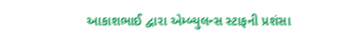આકાશભાઈ દ્વારા એમ્બ્યુલન્સ સ્ટાફની પ્રશંસા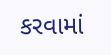કરવામાં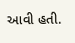આવી હતી.